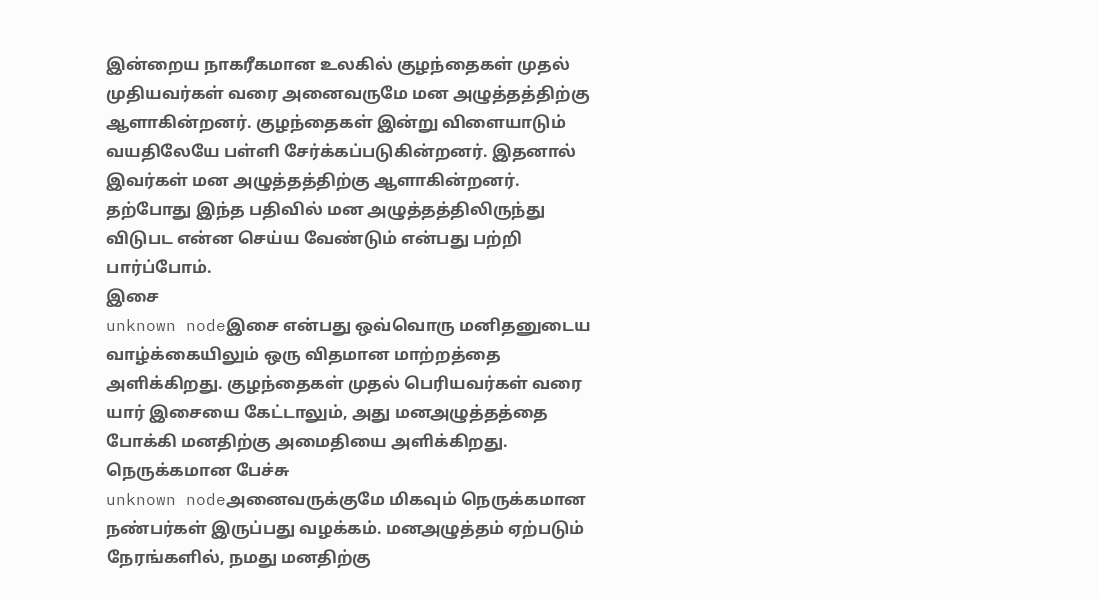இன்றைய நாகரீகமான உலகில் குழந்தைகள் முதல் முதியவர்கள் வரை அனைவருமே மன அழுத்தத்திற்கு ஆளாகின்றனர். குழந்தைகள் இன்று விளையாடும் வயதிலேயே பள்ளி சேர்க்கப்படுகின்றனர். இதனால் இவர்கள் மன அழுத்தத்திற்கு ஆளாகின்றனர்.
தற்போது இந்த பதிவில் மன அழுத்தத்திலிருந்து விடுபட என்ன செய்ய வேண்டும் என்பது பற்றி பார்ப்போம்.
இசை
unknown nodeஇசை என்பது ஒவ்வொரு மனிதனுடைய வாழ்க்கையிலும் ஒரு விதமான மாற்றத்தை அளிக்கிறது. குழந்தைகள் முதல் பெரியவர்கள் வரை யார் இசையை கேட்டாலும், அது மனஅழுத்தத்தை போக்கி மனதிற்கு அமைதியை அளிக்கிறது.
நெருக்கமான பேச்சு
unknown nodeஅனைவருக்குமே மிகவும் நெருக்கமான நண்பர்கள் இருப்பது வழக்கம். மனஅழுத்தம் ஏற்படும் நேரங்களில், நமது மனதிற்கு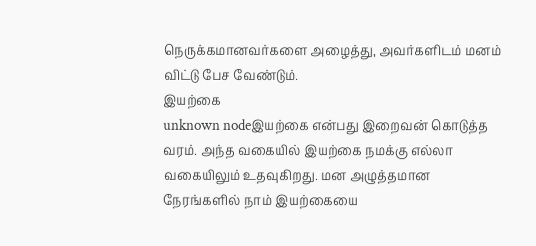நெருக்கமானவர்களை அழைத்து, அவர்களிடம் மனம் விட்டு பேச வேண்டும்.
இயற்கை
unknown nodeஇயற்கை என்பது இறைவன் கொடுத்த வரம். அந்த வகையில் இயற்கை நமக்கு எல்லா வகையிலும் உதவுகிறது. மன அழுத்தமான நேரங்களில் நாம் இயற்கையை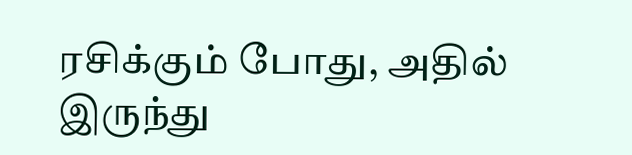ரசிக்கும் போது, அதில் இருந்து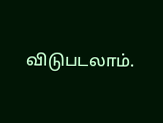விடுபடலாம்.